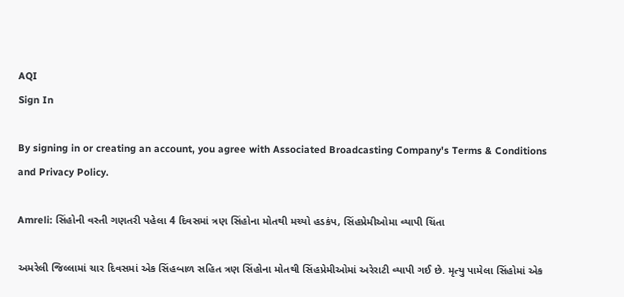AQI
Sign In

By signing in or creating an account, you agree with Associated Broadcasting Company's Terms & Conditions and Privacy Policy.

Amreli: સિંહોની વસ્તી ગણતરી પહેલા 4 દિવસમાં ત્રણ સિંહોના મોતથી મચ્યો હડકંપ, સિંહપ્રેમીઓમા વ્યાપી ચિંતા

અમરેલી જિલ્લામાં ચાર દિવસમાં એક સિંહબાળ સહિત ત્રણ સિંહોના મોતથી સિંહપ્રેમીઓમાં અરેરાટી વ્યાપી ગઈ છે. મૃત્યુ પામેલા સિંહોમાં એક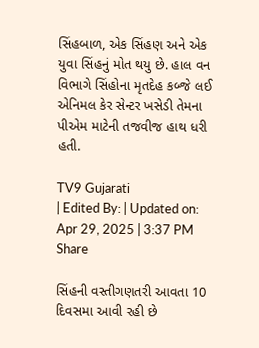સિંહબાળ, એક સિંહણ અને એક યુવા સિંહનું મોત થયુ છે. હાલ વન વિભાગે સિંહોના મૃતદેહ કબ્જે લઈ એનિમલ કેર સેન્ટર ખસેડી તેમના પીએમ માટેની તજવીજ હાથ ધરી હતી.

TV9 Gujarati
| Edited By: | Updated on: Apr 29, 2025 | 3:37 PM
Share

સિંહની વસ્તીગણતરી આવતા 10 દિવસમા આવી રહી છે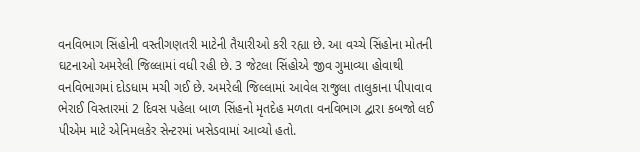વનવિભાગ સિંહોની વસ્તીગણતરી માટેની તૈયારીઓ કરી રહ્યા છે. આ વચ્ચે સિંહોના મોતની ઘટનાઓ અમરેલી જિલ્લામાં વધી રહી છે. 3 જેટલા સિંહોએ જીવ ગુમાવ્યા હોવાથી વનવિભાગમાં દોડધામ મચી ગઈ છે. અમરેલી જિલ્લામાં આવેલ રાજુલા તાલુકાના પીપાવાવ ભેરાઈ વિસ્તારમાં 2 દિવસ પહેલા બાળ સિંહનો મૃતદેહ મળતા વનવિભાગ દ્વારા કબજો લઈ પીએમ માટે એનિમલકેર સેન્ટરમાં ખસેડવામાં આવ્યો હતો.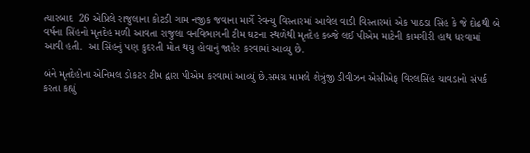ત્યારબાદ  26 એપ્રિલે રાજુલાના કોટડી ગામ નજીક જવાના માર્ગે રેવન્યુ વિસ્તારમાં આવેલ વાડી વિસ્તારમાં એક પાઠડા સિંહ કે જે દોઢથી બે વર્ષના સિંહનો મૃતદેહ મળી આવતા રાજુલા વનવિભાગની ટીમ ઘટના સ્થળેથી મૃતદેહ કબ્જે લઈ પીએમ માટેની કામગીરી હાથ ધરવામાં આવી હતી.  આ સિંહનું પણ કુદરતી મોત થયુ હોવાનું જાહેર કરવામાં આવ્યુ છે.

બંને મૃતદેહોના એનિમલ ડોકટર ટીમ દ્વારા પીએમ કરવામાં આવ્યું છે.સમગ્ર મામલે શેત્રુંજી ડીવીઝન એસીએફ વિરલસિંહ ચાવડાનો સંપર્ક કરતા કહ્યું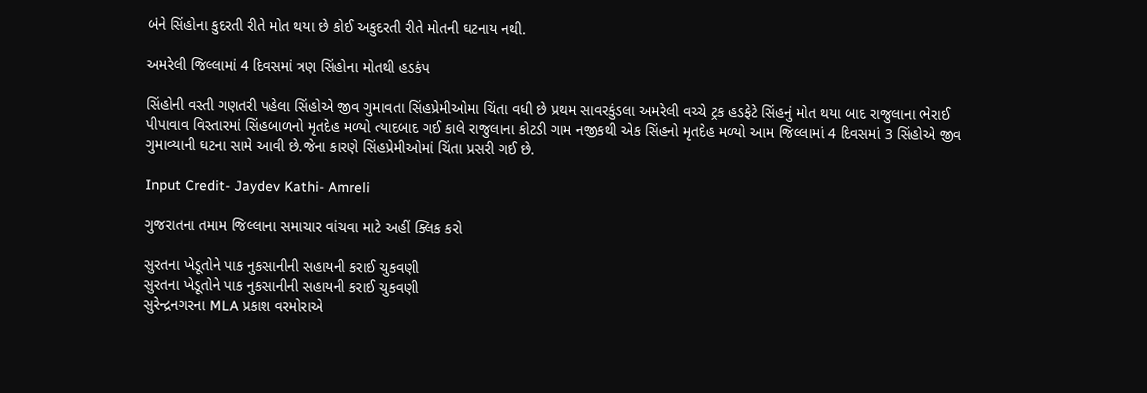બંને સિંહોના કુદરતી રીતે મોત થયા છે કોઈ અકુદરતી રીતે મોતની ઘટનાય નથી.

અમરેલી જિલ્લામાં 4 દિવસમાં ત્રણ સિંહોના મોતથી હડકંપ

સિંહોની વસ્તી ગણતરી પહેલા સિંહોએ જીવ ગુમાવતા સિંહપ્રેમીઓમા ચિંતા વધી છે પ્રથમ સાવરકુંડલા અમરેલી વચ્ચે ટ્રક હડફેટે સિંહનું મોત થયા બાદ રાજુલાના ભેરાઈ પીપાવાવ વિસ્તારમાં સિંહબાળનો મૃતદેહ મળ્યો ત્યાદબાદ ગઈ કાલે રાજુલાના કોટડી ગામ નજીકથી એક સિંહનો મૃતદેહ મળ્યો આમ જિલ્લામાં 4 દિવસમાં 3 સિંહોએ જીવ ગુમાવ્યાની ઘટના સામે આવી છે.જેના કારણે સિંહપ્રેમીઓમાં ચિંતા પ્રસરી ગઈ છે.

Input Credit- Jaydev Kathi- Amreli

ગુજરાતના તમામ જિલ્લાના સમાચાર વાંચવા માટે અહીં ક્લિક કરો

સુરતના ખેડૂતોને પાક નુકસાનીની સહાયની કરાઈ ચુકવણી
સુરતના ખેડૂતોને પાક નુકસાનીની સહાયની કરાઈ ચુકવણી
સુરેન્દ્રનગરના MLA પ્રકાશ વરમોરાએ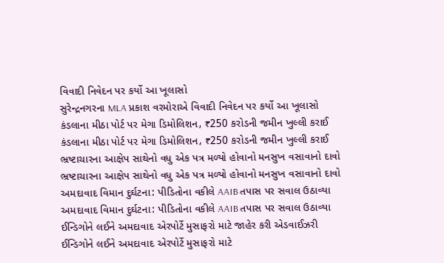વિવાદી નિવેદન પર કર્યો આ ખૂલાસો
સુરેન્દ્રનગરના MLA પ્રકાશ વરમોરાએ વિવાદી નિવેદન પર કર્યો આ ખૂલાસો
કંડલાના મીઠા પોર્ટ પર મેગા ડિમોલિશન, ₹250 કરોડની જમીન ખુલ્લી કરાઈ
કંડલાના મીઠા પોર્ટ પર મેગા ડિમોલિશન, ₹250 કરોડની જમીન ખુલ્લી કરાઈ
ભ્રષ્ટાચારના આક્ષેપ સાથેનો વધુ એક પત્ર મળ્યો હોવાનો મનસુખ વસાવાનો દાવો
ભ્રષ્ટાચારના આક્ષેપ સાથેનો વધુ એક પત્ર મળ્યો હોવાનો મનસુખ વસાવાનો દાવો
અમદાવાદ વિમાન દુર્ઘટના: પીડિતોના વકીલે AAIB તપાસ પર સવાલ ઉઠાવ્યા
અમદાવાદ વિમાન દુર્ઘટના: પીડિતોના વકીલે AAIB તપાસ પર સવાલ ઉઠાવ્યા
ઈન્ડિગોને લઈને અમદાવાદ એરપોર્ટે મુસાફરો માટે જાહેર કરી એડવાઈઝરી
ઈન્ડિગોને લઈને અમદાવાદ એરપોર્ટે મુસાફરો માટે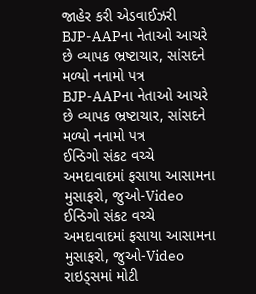જાહેર કરી એડવાઈઝરી
BJP-AAPના નેતાઓ આચરે છે વ્યાપક ભ્રષ્ટાચાર, સાંસદને મળ્યો નનામો પત્ર
BJP-AAPના નેતાઓ આચરે છે વ્યાપક ભ્રષ્ટાચાર, સાંસદને મળ્યો નનામો પત્ર
ઈન્ડિગો સંકટ વચ્ચે અમદાવાદમાં ફસાયા આસામના મુસાફરો, જુઓ-Video
ઈન્ડિગો સંકટ વચ્ચે અમદાવાદમાં ફસાયા આસામના મુસાફરો, જુઓ-Video
રાઇડ્સમાં મોટી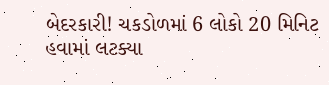બેદરકારી! ચકડોળમાં 6 લોકો 20 મિનિટ હવામાં લટક્યા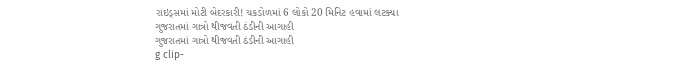રાઇડ્સમાં મોટી બેદરકારી! ચકડોળમાં 6 લોકો 20 મિનિટ હવામાં લટક્યા
ગુજરાતમાં ગાત્રો થીજવતી ઠંડીની આગાહી
ગુજરાતમાં ગાત્રો થીજવતી ઠંડીની આગાહી
g clip-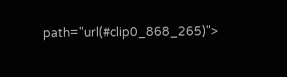path="url(#clip0_868_265)">